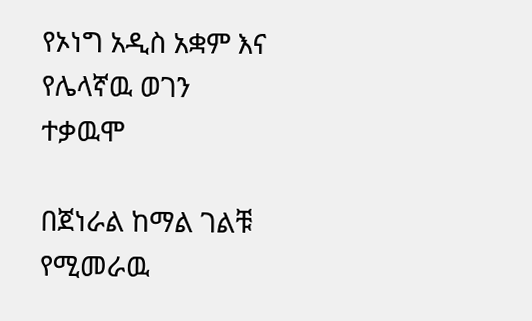የኦነግ አዲስ አቋም እና የሌላኛዉ ወገን ተቃዉሞ

በጀነራል ከማል ገልቹ የሚመራዉ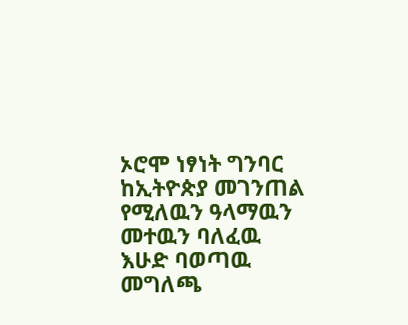ኦሮሞ ነፃነት ግንባር ከኢትዮጵያ መገንጠል የሚለዉን ዓላማዉን መተዉን ባለፈዉ እሁድ ባወጣዉ መግለጫ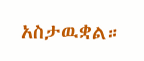አስታዉቋል።